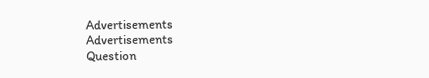Advertisements
Advertisements
Question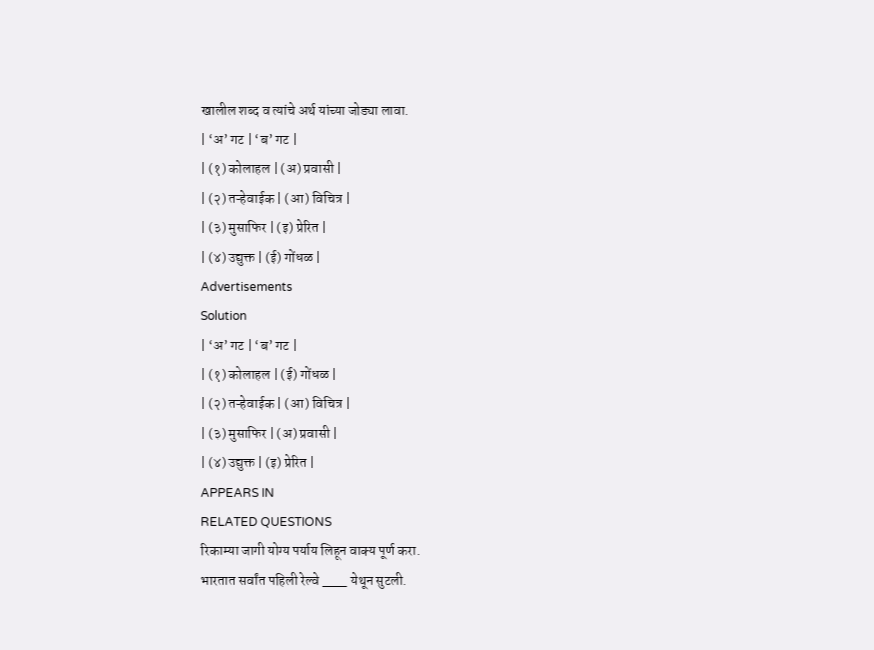खालील शब्द व त्यांचे अर्थ यांच्या जोड्या लावा.
| ‘अ’ गट | ‘ब’ गट |
| (१) कोलाहल | (अ) प्रवासी |
| (२) तऱ्हेवाईक | (आ) विचित्र |
| (३) मुसाफिर | (इ) प्रेरित |
| (४) उद्युक्त | (ई) गोंधळ |
Advertisements
Solution
| ‘अ’ गट | ‘ब’ गट |
| (१) कोलाहल | (ई) गोंधळ |
| (२) तऱ्हेवाईक | (आ) विचित्र |
| (३) मुसाफिर | (अ) प्रवासी |
| (४) उद्युक्त | (इ) प्रेरित |
APPEARS IN
RELATED QUESTIONS
रिकाम्या जागी योग्य पर्याय लिहून वाक्य पूर्ण करा.
भारतात सर्वांत पहिली रेल्वे ___ येथून सुटली.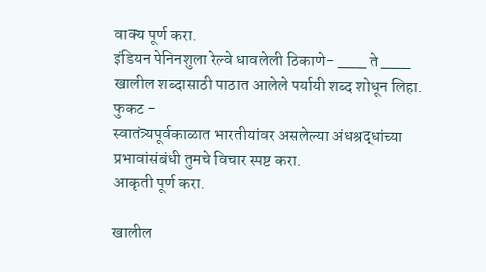वाक्य पूर्ण करा.
इंडियन पेनिनशुला रेल्वे धावलेली ठिकाणे- ___ ते ___
खालील शब्दासाठी पाठात आलेले पर्यायी शब्द शोधून लिहा.
फुकट -
स्वातंत्र्यपूर्वकाळात भारतीयांवर असलेल्या अंधश्रद्धांच्या प्रभावांसंबंधी तुमचे विचार स्पष्ट करा.
आकृती पूर्ण करा.

खालील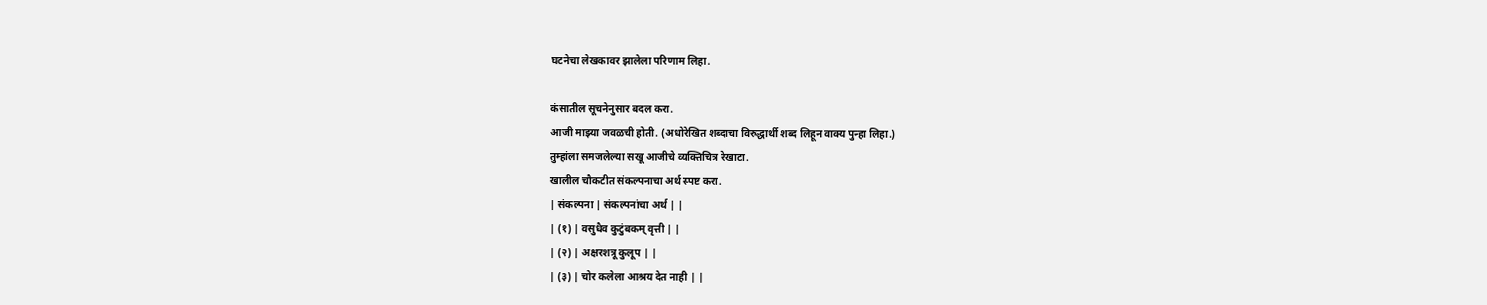घटनेचा लेखकावर झालेला परिणाम लिहा.

कंसातील सूचनेनुसार बदल करा.
आजी माझ्या जवळची होती. (अधोरेखित शब्दाचा विरुद्धार्थी शब्द लिहून वाक्य पुन्हा लिहा.)
तुम्हांला समजलेल्या सखू आजीचे व्यक्तिचित्र रेखाटा.
खालील चौकटीत संकल्पनाचा अर्थ स्पष्ट करा.
| संकल्पना | संकल्पनांचा अर्थ | |
| (१) | वसुधैव कुटुंबकम् वृत्ती | |
| (२) | अक्षरशत्रू कुलूप | |
| (३) | चोर कलेला आश्रय देत नाही | |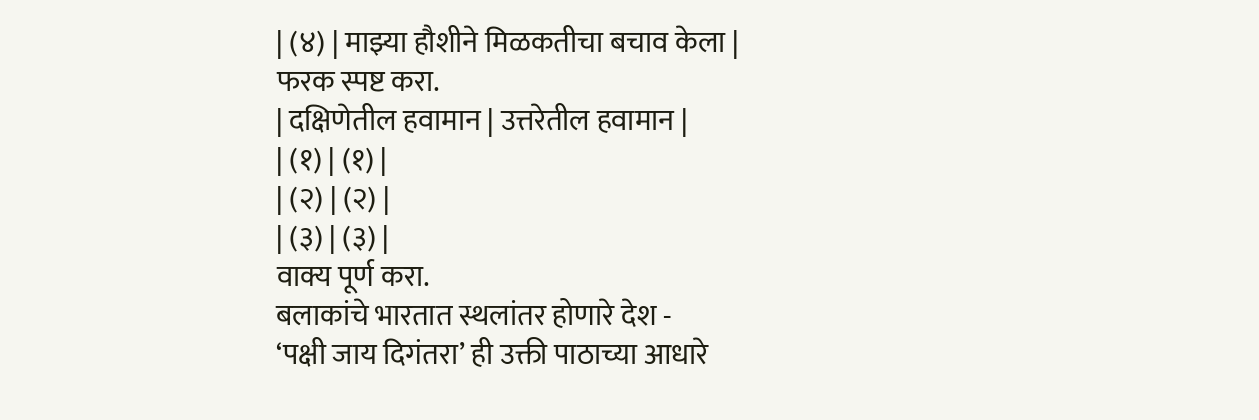| (४) | माझ्या हौशीने मिळकतीचा बचाव केला |
फरक स्पष्ट करा.
| दक्षिणेतील हवामान | उत्तरेतील हवामान |
| (१) | (१) |
| (२) | (२) |
| (३) | (३) |
वाक्य पूर्ण करा.
बलाकांचे भारतात स्थलांतर होणारे देश -
‘पक्षी जाय दिगंतरा’ ही उक्ती पाठाच्या आधारे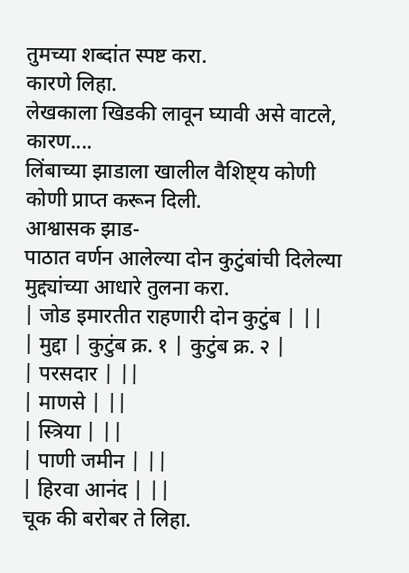तुमच्या शब्दांत स्पष्ट करा.
कारणे लिहा.
लेखकाला खिडकी लावून घ्यावी असे वाटले, कारण....
लिंबाच्या झाडाला खालील वैशिष्ट्य कोणी कोणी प्राप्त करून दिली.
आश्वासक झाड-
पाठात वर्णन आलेल्या दोन कुटुंबांची दिलेल्या मुद्द्यांच्या आधारे तुलना करा.
| जोड इमारतीत राहणारी दोन कुटुंब | ||
| मुद्दा | कुटुंब क्र. १ | कुटुंब क्र. २ |
| परसदार | ||
| माणसे | ||
| स्त्रिया | ||
| पाणी जमीन | ||
| हिरवा आनंद | ||
चूक की बरोबर ते लिहा.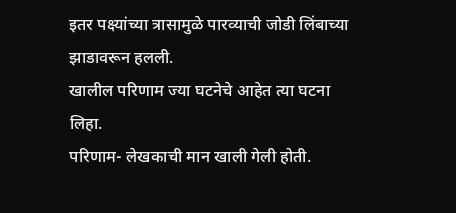इतर पक्ष्यांच्या त्रासामुळे पारव्याची जोडी लिंबाच्या झाडावरून हलली.
खालील परिणाम ज्या घटनेचे आहेत त्या घटना लिहा.
परिणाम- लेखकाची मान खाली गेली होती.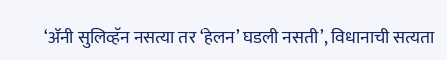‘ॲनी सुलिव्हॅन नसत्या तर ‘हेलन’ घडली नसती’, विधानाची सत्यता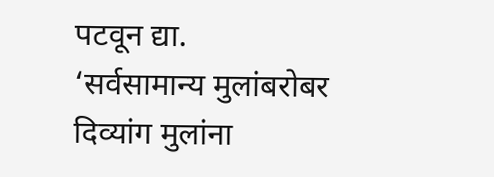पटवून द्या.
‘सर्वसामान्य मुलांबरोबर दिव्यांग मुलांना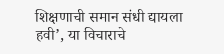शिक्षणाची समान संधी द्यायला हवी’, या विचाराचे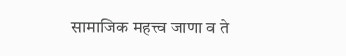सामाजिक महत्त्व जाणा व ते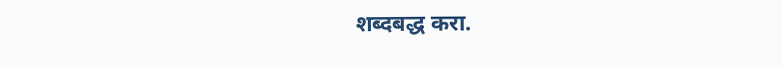शब्दबद्ध करा.